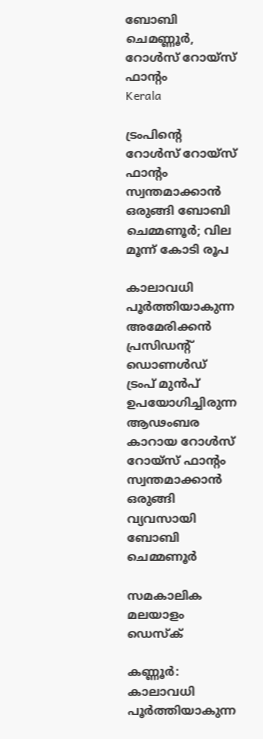ബോബി ചെമണ്ണൂര്‍, റോള്‍സ് റോയ്‌സ് ഫാന്റം
Kerala

ട്രംപിന്റെ റോള്‍സ് റോയ്‌സ് ഫാന്റം സ്വന്തമാക്കാന്‍ ഒരുങ്ങി ബോബി ചെമ്മണൂര്‍; വില മൂന്ന് കോടി രൂപ

കാലാവധി പൂര്‍ത്തിയാകുന്ന അമേരിക്കന്‍ പ്രസിഡന്റ് ഡൊണള്‍ഡ് ട്രംപ് മുന്‍പ് ഉപയോഗിച്ചിരുന്ന ആഢംബര കാറായ റോള്‍സ് റോയ്‌സ് ഫാന്റം സ്വന്തമാക്കാന്‍ ഒരുങ്ങി വ്യവസായി ബോബി ചെമ്മണൂര്‍

സമകാലിക മലയാളം ഡെസ്ക്

കണ്ണൂര്‍: കാലാവധി പൂര്‍ത്തിയാകുന്ന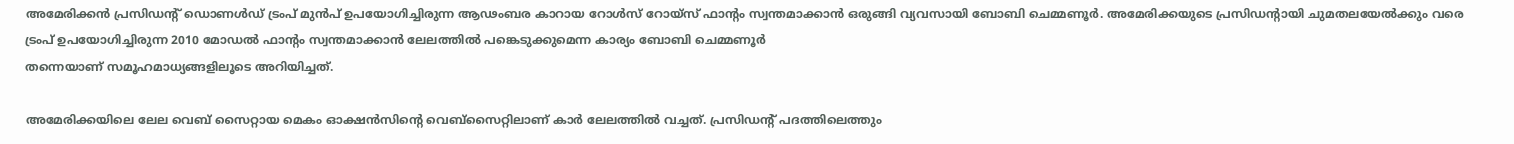അമേരിക്കന്‍ പ്രസിഡന്റ് ഡൊണള്‍ഡ് ട്രംപ് മുന്‍പ് ഉപയോഗിച്ചിരുന്ന ആഢംബര കാറായ റോള്‍സ് റോയ്‌സ് ഫാന്റം സ്വന്തമാക്കാന്‍ ഒരുങ്ങി വ്യവസായി ബോബി ചെമ്മണൂര്‍. അമേരിക്കയുടെ പ്രസിഡന്റായി ചുമതലയേല്‍ക്കും വരെ ട്രംപ് ഉപയോഗിച്ചിരുന്ന 2010 മോഡല്‍ ഫാന്റം സ്വന്തമാക്കാന്‍ ലേലത്തില്‍ പങ്കെടുക്കുമെന്ന കാര്യം ബോബി ചെമ്മണൂര്‍
തന്നെയാണ് സമൂഹമാധ്യങ്ങളിലൂടെ അറിയിച്ചത്.

അമേരിക്കയിലെ ലേല വെബ് സൈറ്റായ മെകം ഓക്ഷന്‍സിന്റെ വെബ്‌സൈറ്റിലാണ് കാര്‍ ലേലത്തില്‍ വച്ചത്. പ്രസിഡന്റ് പദത്തിലെത്തും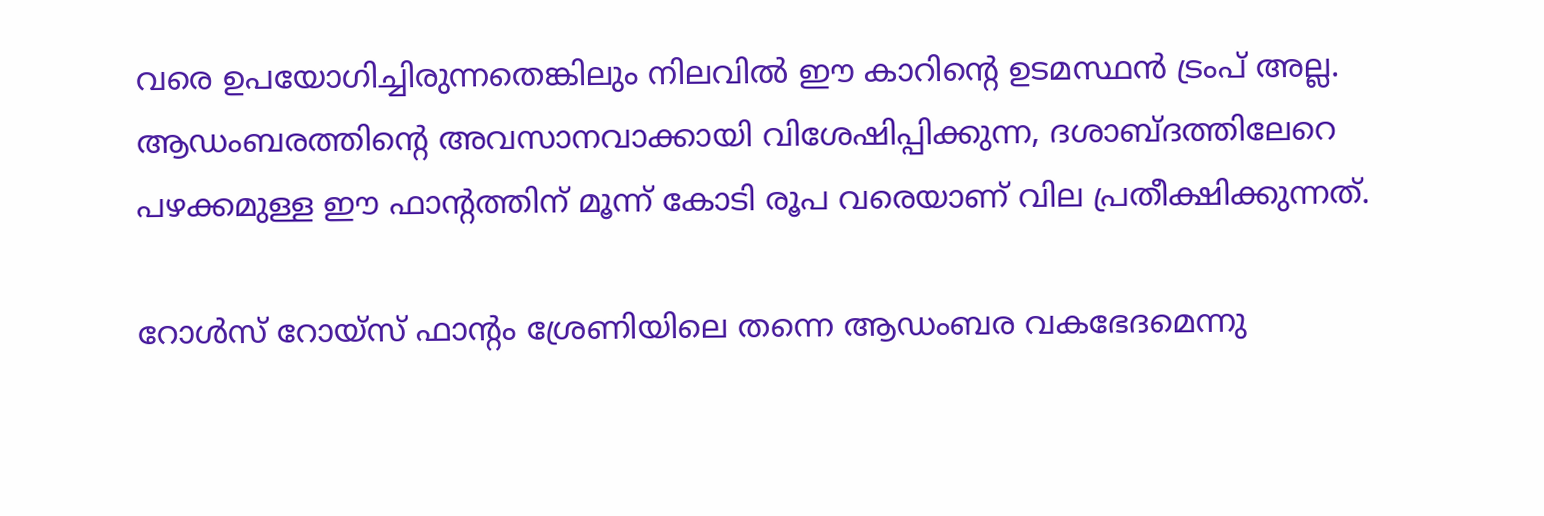വരെ ഉപയോഗിച്ചിരുന്നതെങ്കിലും നിലവില്‍ ഈ കാറിന്റെ ഉടമസ്ഥന്‍ ട്രംപ് അല്ല. ആഡംബരത്തിന്റെ അവസാനവാക്കായി വിശേഷിപ്പിക്കുന്ന, ദശാബ്ദത്തിലേറെ പഴക്കമുള്ള ഈ ഫാന്റത്തിന് മൂന്ന് കോടി രൂപ വരെയാണ് വില പ്രതീക്ഷിക്കുന്നത്.

റോള്‍സ് റോയ്‌സ് ഫാന്റം ശ്രേണിയിലെ തന്നെ ആഡംബര വകഭേദമെന്നു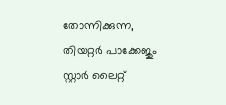തോന്നിക്കുന്ന, തിയറ്റര്‍ പാക്കേജും സ്റ്റാര്‍ ലൈറ്റ്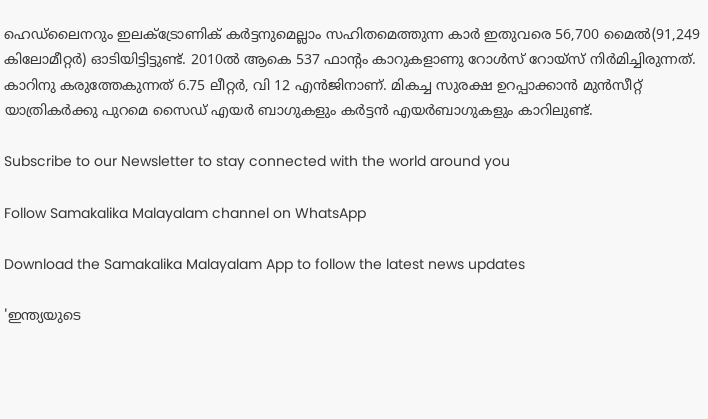ഹെഡ്‌ലൈനറും ഇലക്ട്രോണിക് കര്‍ട്ടനുമെല്ലാം സഹിതമെത്തുന്ന കാര്‍ ഇതുവരെ 56,700 മൈല്‍(91,249 കിലോമീറ്റര്‍) ഓടിയിട്ടിട്ടുണ്ട്. 2010ല്‍ ആകെ 537 ഫാന്റം കാറുകളാണു റോള്‍സ് റോയ്‌സ് നിര്‍മിച്ചിരുന്നത്. കാറിനു കരുത്തേകുന്നത് 6.75 ലീറ്റര്‍, വി 12 എന്‍ജിനാണ്. മികച്ച സുരക്ഷ ഉറപ്പാക്കാന്‍ മുന്‍സീറ്റ് യാത്രികര്‍ക്കു പുറമെ സൈഡ് എയര്‍ ബാഗുകളും കര്‍ട്ടന്‍ എയര്‍ബാഗുകളും കാറിലുണ്ട്.

Subscribe to our Newsletter to stay connected with the world around you

Follow Samakalika Malayalam channel on WhatsApp

Download the Samakalika Malayalam App to follow the latest news updates

'ഇന്ത്യയുടെ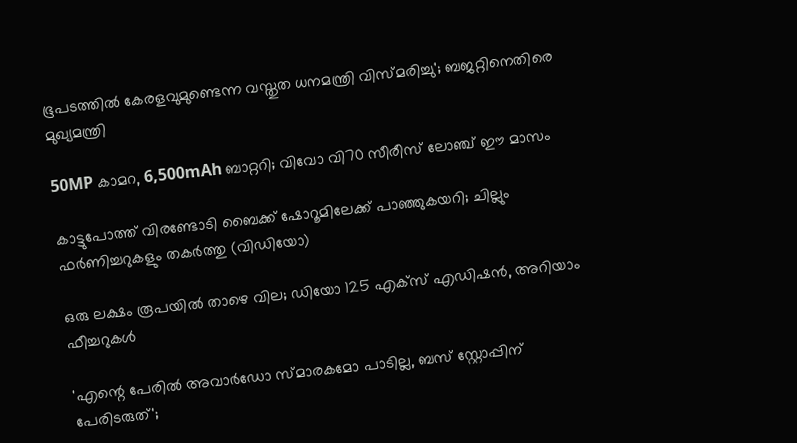ഭൂപടത്തില്‍ കേരളവുമുണ്ടെന്ന വസ്തുത ധനമന്ത്രി വിസ്മരിച്ചു'; ബജറ്റിനെതിരെ മുഖ്യമന്ത്രി

50MP കാമറ, 6,500mAh ബാറ്ററി; വിവോ വി70 സീരീസ് ലോഞ്ച് ഈ മാസം

കാട്ടുപോത്ത് വിരണ്ടോടി ബൈക്ക് ഷോറൂമിലേക്ക് പാഞ്ഞുകയറി; ചില്ലും ഫർണിച്ചറുകളും തകർത്തു (വിഡിയോ)

ഒരു ലക്ഷം രൂപയില്‍ താഴെ വില; ഡിയോ 125 എക്‌സ് എഡിഷന്‍, അറിയാം ഫീച്ചറുകള്‍

'എന്റെ പേരില്‍ അവാര്‍ഡോ സ്മാരകമോ പാടില്ല, ബസ് സ്റ്റോപ്പിന് പേരിടരുത്';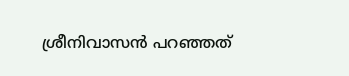ശ്രീനിവാസന്‍ പറഞ്ഞത്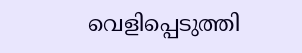വെളിപ്പെടുത്തി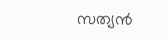സത്യന്‍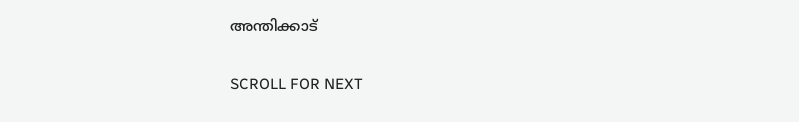അന്തിക്കാട്

SCROLL FOR NEXT